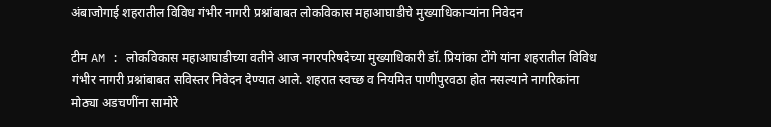अंबाजोगाई शहरातील विविध गंभीर नागरी प्रश्नांबाबत लोकविकास महाआघाडीचे मुख्याधिकाऱ्यांना निवेदन

टीम AM : लोकविकास महाआघाडीच्या वतीने आज नगरपरिषदेच्या मुख्याधिकारी डॉ. प्रियांका टोंगे यांना शहरातील विविध गंभीर नागरी प्रश्नांबाबत सविस्तर निवेदन देण्यात आले. शहरात स्वच्छ व नियमित पाणीपुरवठा होत नसल्याने नागरिकांना मोठ्या अडचणींना सामोरे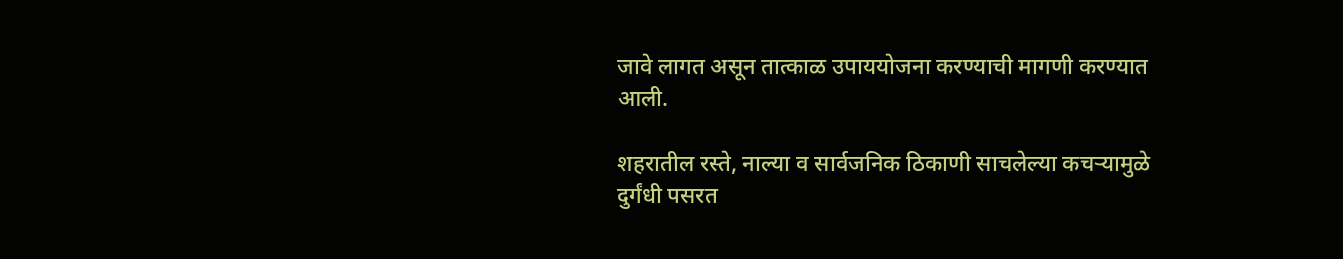जावे लागत असून तात्काळ उपाययोजना करण्याची मागणी करण्यात आली.

शहरातील रस्ते, नाल्या व सार्वजनिक ठिकाणी साचलेल्या कचऱ्यामुळे दुर्गंधी पसरत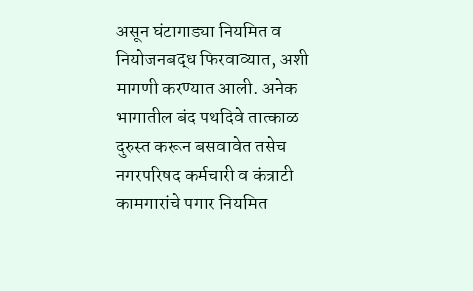असून घंटागाड्या नियमित व नियोजनबद्ध फिरवाव्यात, अशी मागणी करण्यात आली. अनेक भागातील बंद पथदिवे तात्काळ दुरुस्त करून बसवावेत तसेच नगरपरिषद कर्मचारी व कंत्राटी कामगारांचे पगार नियमित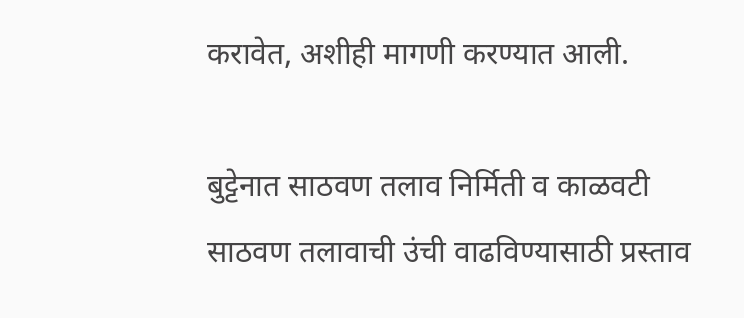करावेत, अशीही मागणी करण्यात आली.

बुट्टेनात साठवण तलाव निर्मिती व काळवटी साठवण तलावाची उंची वाढविण्यासाठी प्रस्ताव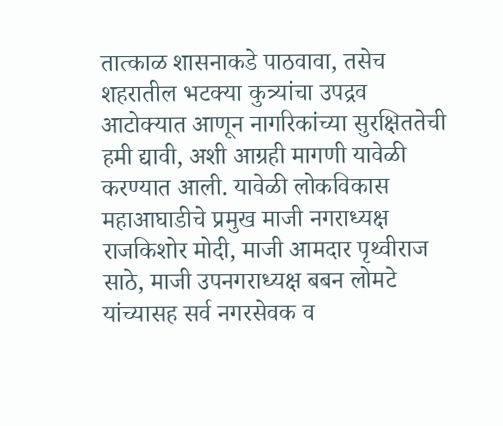तात्काळ शासनाकडे पाठवावा, तसेच शहरातील भटक्या कुत्र्यांचा उपद्रव आटोक्यात आणून नागरिकांच्या सुरक्षिततेची हमी द्यावी, अशी आग्रही मागणी यावेळी करण्यात आली. यावेळी लोकविकास महाआघाडीचे प्रमुख माजी नगराध्यक्ष राजकिशोर मोदी, माजी आमदार पृथ्वीराज साठे, माजी उपनगराध्यक्ष बबन लोमटे यांच्यासह सर्व नगरसेवक व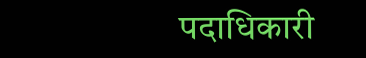पदाधिकारी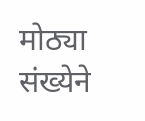मोठ्या संख्येने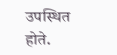उपस्थित होते.